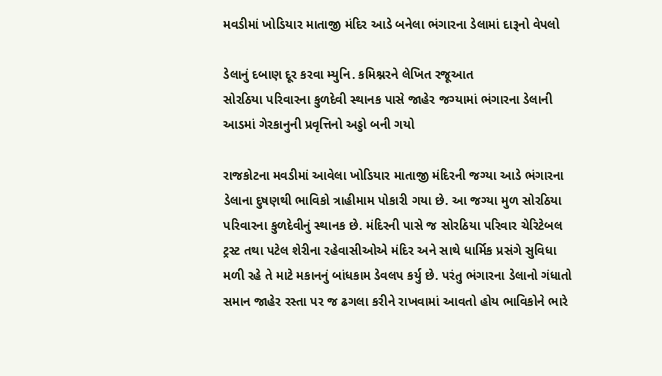મવડીમાં ખોડિયાર માતાજી મંદિર આડે બનેલા ભંગારના ડેલામાં દારૂનો વેપલો

ડેલાનું દબાણ દૂર કરવા મ્યુનિ. કમિશ્નરને લેખિત રજૂઆત
સોરઠિયા પરિવારના કુળદેવી સ્થાનક પાસે જાહેર જગ્યામાં ભંગારના ડેલાની આડમાં ગેરકાનુની પ્રવૃત્તિનો અડ્ડો બની ગયો

રાજકોટના મવડીમાં આવેલા ખોડિયાર માતાજી મંદિરની જગ્યા આડે ભંગારના ડેલાના દુષણથી ભાવિકો ત્રાહીમામ પોકારી ગયા છે. આ જગ્યા મુળ સોરઠિયા પરિવારના કુળદેવીનું સ્થાનક છે. મંદિરની પાસે જ સોરઠિયા પરિવાર ચેરિટેબલ ટ્રસ્ટ તથા પટેલ શેરીના રહેવાસીઓએ મંદિર અને સાથે ધાર્મિક પ્રસંગે સુવિધા મળી રહે તે માટે મકાનનું બાંધકામ ડેવલપ કર્યુ છે. પરંતુ ભંગારના ડેલાનો ગંધાતો સમાન જાહેર રસ્તા પર જ ઢગલા કરીને રાખવામાં આવતો હોય ભાવિકોને ભારે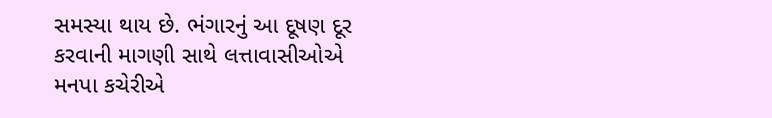સમસ્યા થાય છે. ભંગારનું આ દૂષણ દૂર કરવાની માગણી સાથે લત્તાવાસીઓએ મનપા કચેરીએ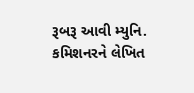રૂબરૂ આવી મ્યુનિ. કમિશનરને લેખિત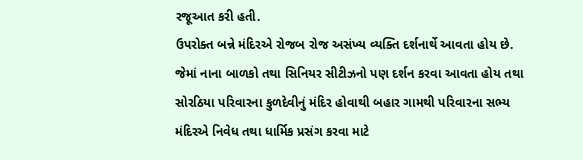રજૂઆત કરી હતી.
ઉપરોક્ત બન્ને મંદિરએ રોજબ રોજ અસંખ્ય વ્યક્તિ દર્શનાર્થે આવતા હોય છે. જેમાં નાના બાળકો તથા સિનિયર સીટીઝનો પણ દર્શન કરવા આવતા હોય તથા સોરઠિયા પરિવારના કુળદેવીનું મંદિર હોવાથી બહાર ગામથી પરિવારના સભ્ય મંદિરએ નિવેધ તથા ધાર્મિક પ્રસંગ કરવા માટે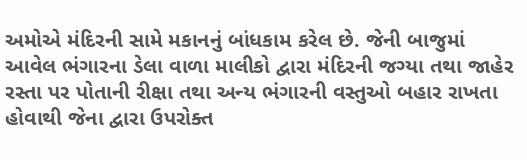અમોએ મંદિરની સામે મકાનનું બાંધકામ કરેલ છે. જેની બાજુમાં આવેલ ભંગારના ડેલા વાળા માલીકો દ્વારા મંદિરની જગ્યા તથા જાહેર રસ્તા પર પોતાની રીક્ષા તથા અન્ય ભંગારની વસ્તુઓ બહાર રાખતા હોવાથી જેના દ્વારા ઉપરોક્ત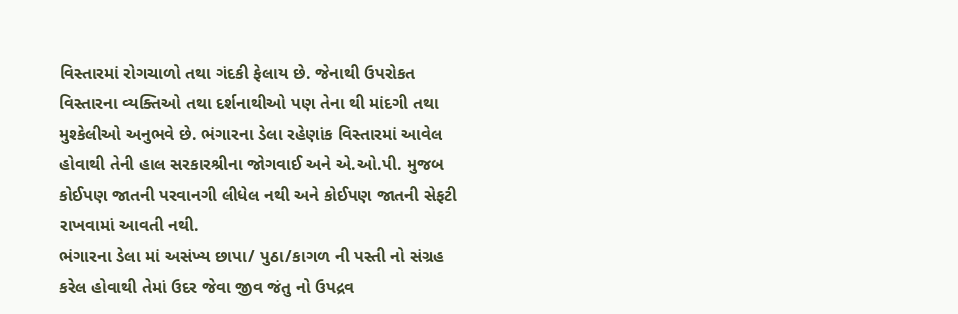વિસ્તારમાં રોગચાળો તથા ગંદકી ફેલાય છે. જેનાથી ઉપરોકત વિસ્તારના વ્યક્તિઓ તથા દર્શનાથીઓ પણ તેના થી માંદગી તથા મુશ્કેલીઓ અનુભવે છે. ભંગારના ડેલા રહેણાંક વિસ્તારમાં આવેલ હોવાથી તેની હાલ સરકારશ્રીના જોગવાઈ અને એ.ઓ.પી. મુજબ કોઈપણ જાતની પરવાનગી લીધેલ નથી અને કોઈપણ જાતની સેફટી રાખવામાં આવતી નથી.
ભંગારના ડેલા માં અસંખ્ય છાપા/ પુઠા/કાગળ ની પસ્તી નો સંગ્રહ કરેલ હોવાથી તેમાં ઉદર જેવા જીવ જંતુ નો ઉપદ્રવ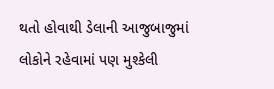થતો હોવાથી ડેલાની આજુબાજુમાં લોકોને રહેવામાં પણ મુશ્કેલી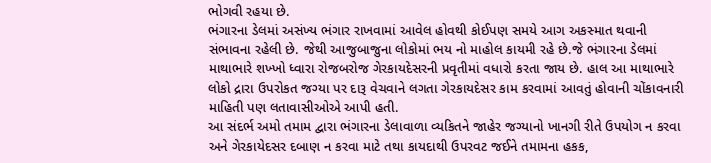ભોગવી રહયા છે.
ભંગારના ડેલમાં અસંખ્ય ભંગાર રાખવામાં આવેલ હોવથી કોઈપણ સમયે આગ અકસ્માત થવાની સંભાવના રહેલી છે. જેથી આજુબાજુના લોકોમાં ભય નો માહોલ કાયમી રહે છે.જે ભંગારના ડેલમાં માથાભારે શખ્ખો ધ્વારા રોજબરોજ ગેરકાયદેસરની પ્રવૃતીમાં વધારો કરતા જાય છે. હાલ આ માથાભારે લોકો દ્રારા ઉપરોકત જગ્યા પર દારૂ વેચવાને લગતા ગેરકાયદેસર કામ કરવામાં આવતું હોવાની ચોંકાવનારી માહિતી પણ લતાવાસીઓએ આપી હતી.
આ સંદર્ભ અમો તમામ દ્વારા ભંગારના ડેલાવાળા વ્યકિતને જાહેર જગ્યાનો ખાનગી રીતે ઉપયોગ ન કરવા અને ગેરકાયેદસર દબાણ ન કરવા માટે તથા કાયદાથી ઉપરવટ જઈને તમામના હકક,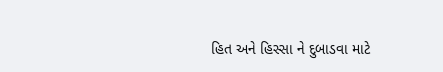હિત અને હિસ્સા ને દુબાડવા માટે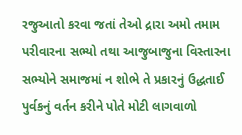રજુઆતો કરવા જતાં તેઓ દ્રારા અમો તમામ પરીવારના સભ્યો તથા આજુબાજુના વિસ્તારના સભ્યોને સમાજમાં ન શોભે તે પ્રકારનું ઉદ્ધતાઈ પુર્વકનું વર્તન કરીને પોતે મોટી લાગવાળો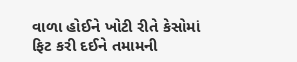વાળા હોઈને ખોટી રીતે કેસોમાં ફિટ કરી દઈને તમામની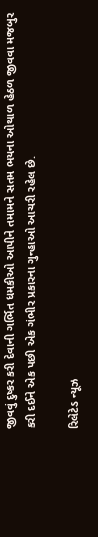જીવવું દુષ્કર કરી દેવાની ગર્ભિત ધમકીઓ આપીને તમામને સતમ ભયના ઓથાળ હેઠળ જીવવા મજબુર કરી દઈને એક પછી એક ગંભીર પ્રકારના ગુન્હાઓ આચરી રહેલ છે.

રિલેટેડ ન્યૂઝ